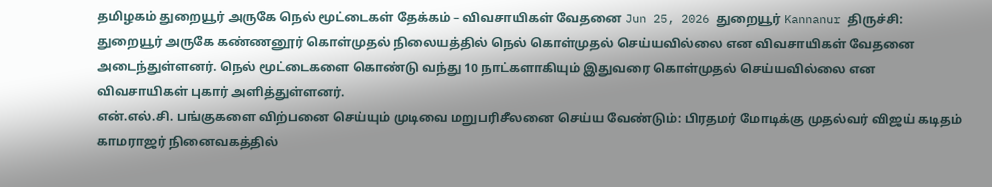தமிழகம் துறையூர் அருகே நெல் மூட்டைகள் தேக்கம் – விவசாயிகள் வேதனை Jun 25, 2026 துறையூர் Kannanur திருச்சி: துறையூர் அருகே கண்ணனூர் கொள்முதல் நிலையத்தில் நெல் கொள்முதல் செய்யவில்லை என விவசாயிகள் வேதனை அடைந்துள்ளனர். நெல் மூட்டைகளை கொண்டு வந்து 10 நாட்களாகியும் இதுவரை கொள்முதல் செய்யவில்லை என விவசாயிகள் புகார் அளித்துள்ளனர்.
என்.எல்.சி. பங்குகளை விற்பனை செய்யும் முடிவை மறுபரிசீலனை செய்ய வேண்டும்: பிரதமர் மோடிக்கு முதல்வர் விஜய் கடிதம்
காமராஜர் நினைவகத்தில்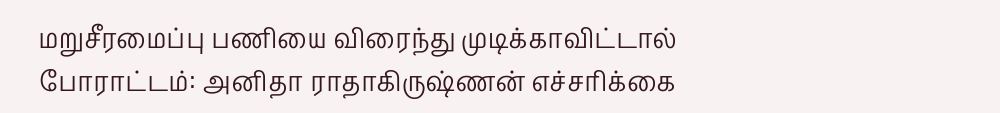மறுசீரமைப்பு பணியை விரைந்து முடிக்காவிட்டால் போராட்டம்: அனிதா ராதாகிருஷ்ணன் எச்சரிக்கை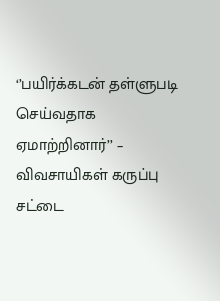‘’பயிர்க்கடன் தள்ளுபடி செய்வதாக ஏமாற்றினார்’’ – விவசாயிகள் கருப்பு சட்டை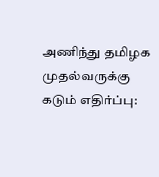அணிந்து தமிழக முதல்வருக்கு கடும் எதிர்ப்பு: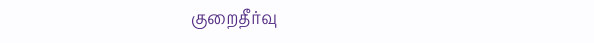குறைதீர்வு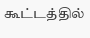கூட்டத்தில்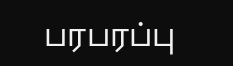பரபரப்பு